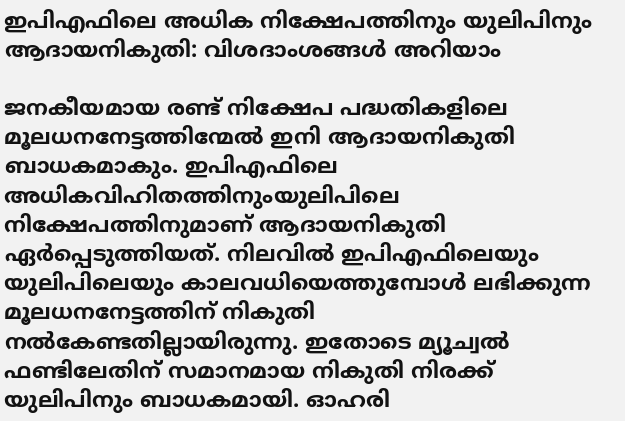ഇപിഎഫിലെ അധിക നിക്ഷേപത്തിനും യുലിപിനും ആദായനികുതി: വിശദാംശങ്ങള്‍ അറിയാം

ജനകീയമായ രണ്ട് നിക്ഷേപ പദ്ധതികളിലെ മൂലധനനേട്ടത്തിന്മേൽ ഇനി ആദായനികുതി ബാധകമാകും. ഇപിഎഫിലെ അധികവിഹിതത്തിനുംയുലിപിലെ നിക്ഷേപത്തിനുമാണ് ആദായനികുതി ഏർപ്പെടുത്തിയത്. നിലവിൽ ഇപിഎഫിലെയും യുലിപിലെയും കാലവധിയെത്തുമ്പോൾ ലഭിക്കുന്ന മൂലധനനേട്ടത്തിന് നികുതി നൽകേണ്ടതില്ലായിരുന്നു. ഇതോടെ മ്യൂച്വൽ ഫണ്ടിലേതിന് സമാനമായ നികുതി നിരക്ക് യുലിപിനും ബാധകമായി. ഓഹരി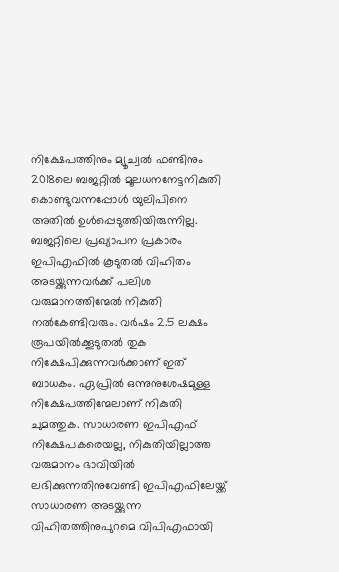നിക്ഷേപത്തിനും മ്യൂച്വൽ ഫണ്ടിനും 2018ലെ ബജറ്റിൽ മൂലധനനേട്ടനികുതി കൊണ്ടുവന്നപ്പോൾ യുലിപിനെ അതിൽ ഉൾപ്പെടുത്തിയിരുന്നില്ല. ബജറ്റിലെ പ്രഖ്യാപന പ്രകാരം ഇപിഎഫിൽ കൂടുതൽ വിഹിതം അടയ്ക്കുന്നവർക്ക് പലിശ വരുമാനത്തിന്മേൽ നികുതി നൽകേണ്ടിവരും. വർഷം 2.5 ലക്ഷം രൂപയിൽക്കൂടുതൽ തുക നിക്ഷേപിക്കുന്നവർക്കാണ് ഇത് ബാധകം. ഏപ്രിൽ ഒന്നുനുശേഷമുള്ള നിക്ഷേപത്തിന്മേലാണ് നികുതി ചുമത്തുക. സാധാരണ ഇപിഎഫ് നിക്ഷേപകരെയല്ല, നികുതിയില്ലാത്ത വരുമാനം ഭാവിയിൽ ലഭിക്കുന്നതിനുവേണ്ടി ഇപിഎഫിലേയ്ക്ക് സാധാരണ അടയ്ക്കുന്ന വിഹിതത്തിനുപുറമെ വിപിഎഫായി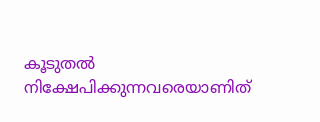കൂടുതൽ നിക്ഷേപിക്കുന്നവരെയാണിത്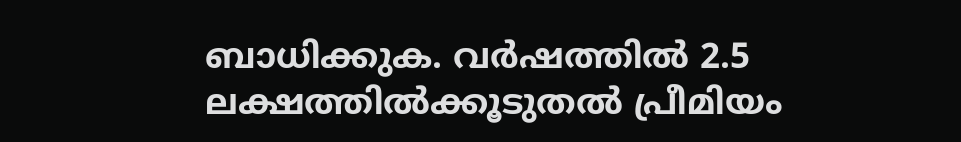ബാധിക്കുക. വർഷത്തിൽ 2.5 ലക്ഷത്തിൽക്കൂടുതൽ പ്രീമിയം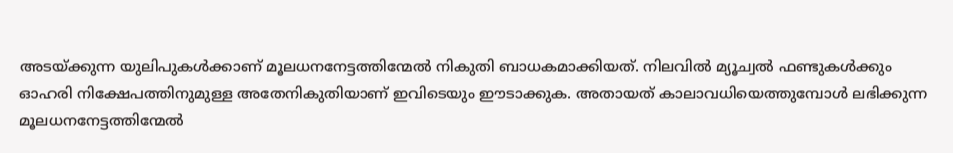അടയ്ക്കുന്ന യുലിപുകൾക്കാണ് മൂലധനനേട്ടത്തിന്മേൽ നികുതി ബാധകമാക്കിയത്. നിലവിൽ മ്യൂച്വൽ ഫണ്ടുകൾക്കും ഓഹരി നിക്ഷേപത്തിനുമുള്ള അതേനികുതിയാണ് ഇവിടെയും ഈടാക്കുക. അതായത് കാലാവധിയെത്തുമ്പോൾ ലഭിക്കുന്ന മൂലധനനേട്ടത്തിന്മേൽ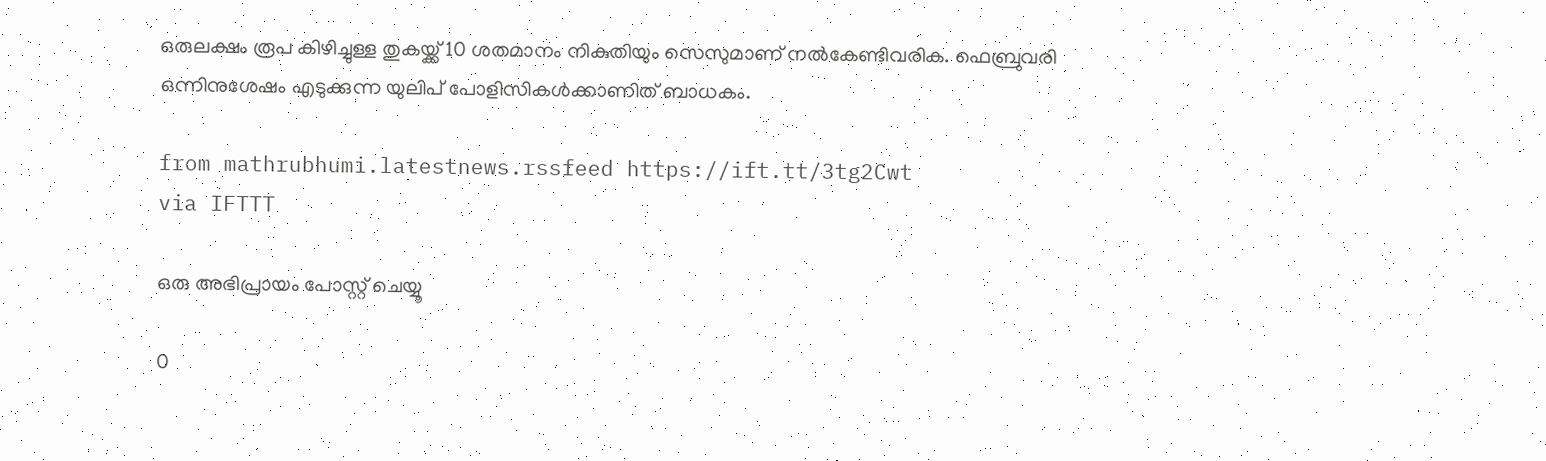ഒരുലക്ഷം രൂപ കിഴിച്ചുള്ള തുകയ്ക്ക് 10 ശതമാനം നികുതിയും സെസുമാണ് നൽകേണ്ടിവരിക. ഫെബ്രുവരി ഒന്നിനുശേഷം എടുക്കുന്ന യുലിപ് പോളിസികൾക്കാണിത് ബാധകം.

from mathrubhumi.latestnews.rssfeed https://ift.tt/3tg2Cwt
via IFTTT

ഒരു അഭിപ്രായം പോസ്റ്റ് ചെയ്യൂ

0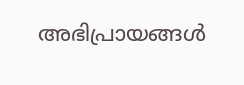അഭിപ്രായങ്ങള്‍